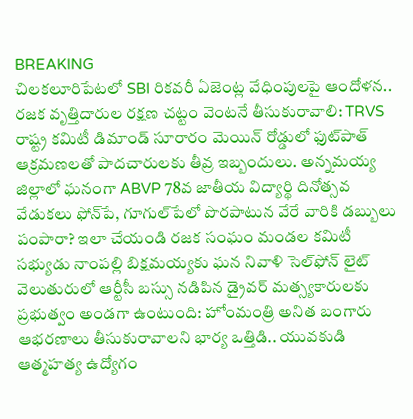BREAKING
చిలకలూరిపేటలో SBI రికవరీ ఏజెంట్ల వేధింపులపై ఆందోళన.. రజక వృత్తిదారుల రక్షణ చట్టం వెంటనే తీసుకురావాలి: TRVS రాష్ట్ర కమిటీ డిమాండ్ సూరారం మెయిన్ రోడ్డులో ఫుట్‌పాత్ ఆక్రమణలతో పాదచారులకు తీవ్ర ఇబ్బందులు. అన్నమయ్య జిల్లాలో ఘనంగా ABVP 78వ జాతీయ విద్యార్థి దినోత్సవ వేడుకలు ఫోన్‌పే, గూగుల్‌పేలో పొరపాటున వేరే వారికి డబ్బులు పంపారా? ఇలా చేయండి రజక సంఘం మండల కమిటీ సభ్యుడు నాంపల్లి బిక్షమయ్యకు ఘన నివాళి సెల్‌ఫోన్ లైట్ వెలుతురులో ఆర్టీసీ బస్సు నడిపిన డ్రైవర్ మత్స్యకారులకు ప్రభుత్వం అండగా ఉంటుంది: హోంమంత్రి అనిత బంగారు ఆభరణాలు తీసుకురావాలని భార్య ఒత్తిడి.. యువకుడి ఆత్మహత్య ఉద్యోగం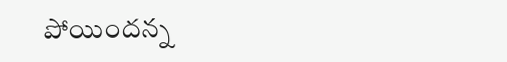పోయిందన్న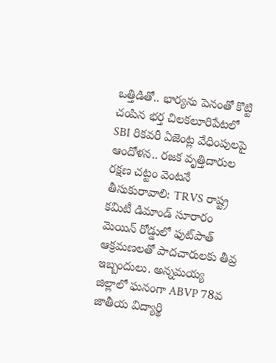ఒత్తిడితో.. భార్యను పెనంతో కొట్టి చంపిన భర్త చిలకలూరిపేటలో SBI రికవరీ ఏజెంట్ల వేధింపులపై ఆందోళన.. రజక వృత్తిదారుల రక్షణ చట్టం వెంటనే తీసుకురావాలి: TRVS రాష్ట్ర కమిటీ డిమాండ్ సూరారం మెయిన్ రోడ్డులో ఫుట్‌పాత్ ఆక్రమణలతో పాదచారులకు తీవ్ర ఇబ్బందులు. అన్నమయ్య జిల్లాలో ఘనంగా ABVP 78వ జాతీయ విద్యార్థి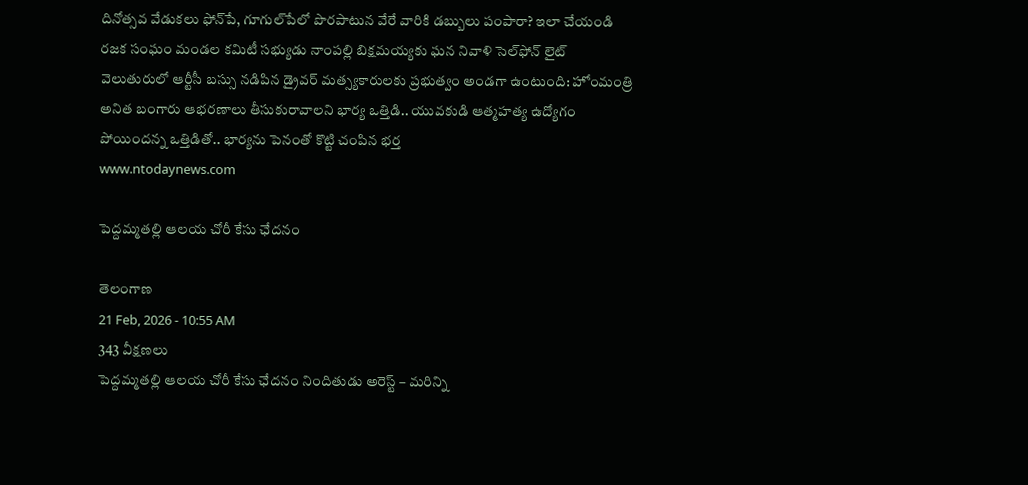దినోత్సవ వేడుకలు ఫోన్‌పే, గూగుల్‌పేలో పొరపాటున వేరే వారికి డబ్బులు పంపారా? ఇలా చేయండి రజక సంఘం మండల కమిటీ సభ్యుడు నాంపల్లి బిక్షమయ్యకు ఘన నివాళి సెల్‌ఫోన్ లైట్ వెలుతురులో ఆర్టీసీ బస్సు నడిపిన డ్రైవర్ మత్స్యకారులకు ప్రభుత్వం అండగా ఉంటుంది: హోంమంత్రి అనిత బంగారు ఆభరణాలు తీసుకురావాలని భార్య ఒత్తిడి.. యువకుడి ఆత్మహత్య ఉద్యోగం పోయిందన్న ఒత్తిడితో.. భార్యను పెనంతో కొట్టి చంపిన భర్త
www.ntodaynews.com

పెద్దమ్మతల్లి ఆలయ చోరీ కేసు ఛేదనం

తెలంగాణ
21 Feb, 2026 - 10:55 AM
343 వీక్షణలు
పెద్దమ్మతల్లి ఆలయ చోరీ కేసు ఛేదనం నిందితుడు అరెస్ట్ – మరిన్ని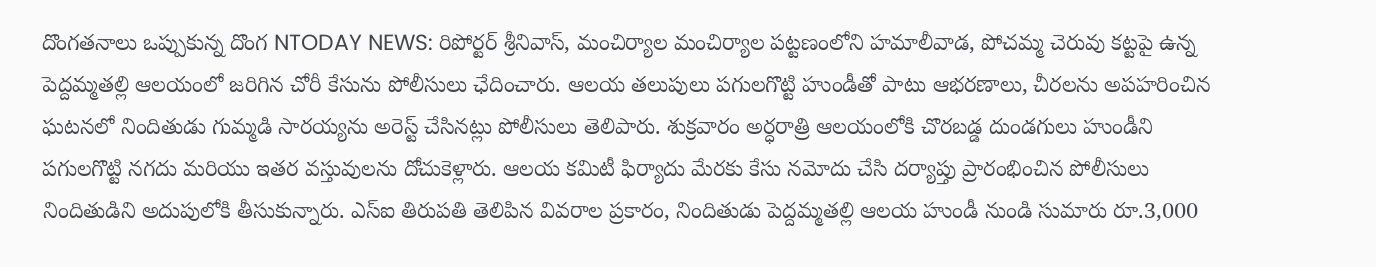దొంగతనాలు ఒప్పుకున్న దొంగ NTODAY NEWS: రిపోర్టర్ శ్రీనివాస్, మంచిర్యాల మంచిర్యాల పట్టణంలోని హమాలీవాడ, పోచమ్మ చెరువు కట్టపై ఉన్న పెద్దమ్మతల్లి ఆలయంలో జరిగిన చోరీ కేసును పోలీసులు ఛేదించారు. ఆలయ తలుపులు పగులగొట్టి హుండీతో పాటు ఆభరణాలు, చీరలను అపహరించిన ఘటనలో నిందితుడు గుమ్మడి సారయ్యను అరెస్ట్ చేసినట్లు పోలీసులు తెలిపారు. శుక్రవారం అర్ధరాత్రి ఆలయంలోకి చొరబడ్డ దుండగులు హుండీని పగులగొట్టి నగదు మరియు ఇతర వస్తువులను దోచుకెళ్లారు. ఆలయ కమిటీ ఫిర్యాదు మేరకు కేసు నమోదు చేసి దర్యాప్తు ప్రారంభించిన పోలీసులు నిందితుడిని అదుపులోకి తీసుకున్నారు. ఎస్ఐ తిరుపతి తెలిపిన వివరాల ప్రకారం, నిందితుడు పెద్దమ్మతల్లి ఆలయ హుండీ నుండి సుమారు రూ.3,000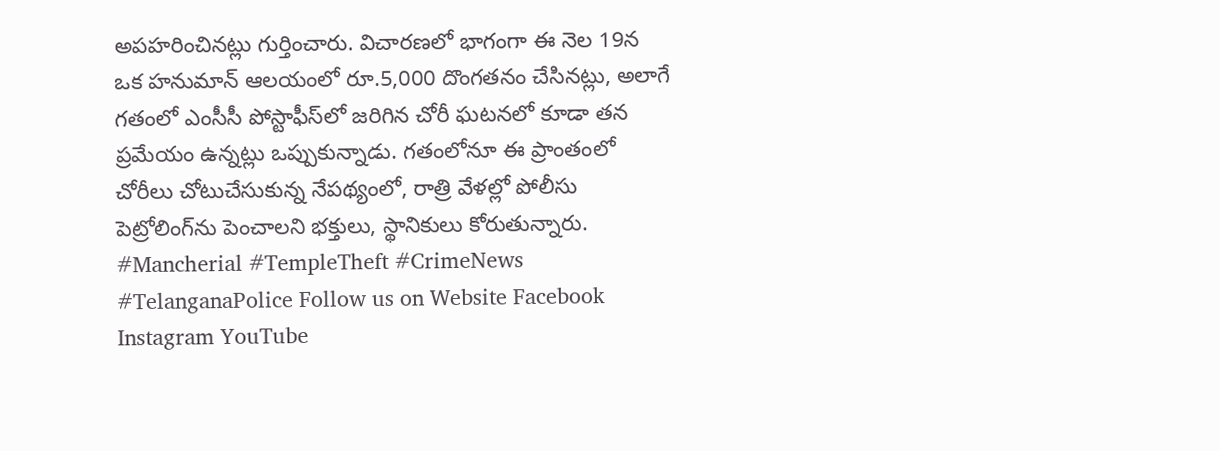అపహరించినట్లు గుర్తించారు. విచారణలో భాగంగా ఈ నెల 19న ఒక హనుమాన్ ఆలయంలో రూ.5,000 దొంగతనం చేసినట్లు, అలాగే గతంలో ఎంసీసీ పోస్టాఫీస్‌లో జరిగిన చోరీ ఘటనలో కూడా తన ప్రమేయం ఉన్నట్లు ఒప్పుకున్నాడు. గతంలోనూ ఈ ప్రాంతంలో చోరీలు చోటుచేసుకున్న నేపథ్యంలో, రాత్రి వేళల్లో పోలీసు పెట్రోలింగ్‌ను పెంచాలని భక్తులు, స్థానికులు కోరుతున్నారు. #Mancherial #TempleTheft #CrimeNews #TelanganaPolice Follow us on Website Facebook Instagram YouTube